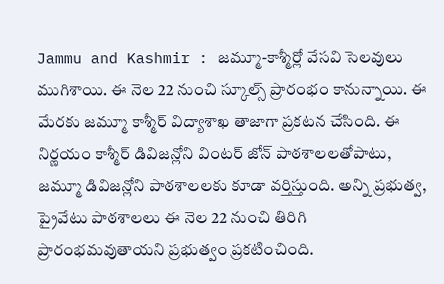Jammu and Kashmir : జమ్మూ-కాశ్మీర్లో వేసవి సెలవులు ముగిశాయి. ఈ నెల 22 నుంచి స్కూల్స్ ప్రారంభం కానున్నాయి. ఈ మేరకు జమ్మూ కాశ్మీర్ విద్యాశాఖ తాజాగా ప్రకటన చేసింది. ఈ నిర్ణయం కాశ్మీర్ డివిజన్లోని వింటర్ జోన్ పాఠశాలలతోపాటు, జమ్మూ డివిజన్లోని పాఠశాలలకు కూడా వర్తిస్తుంది. అన్ని ప్రభుత్వ, ప్రైవేటు పాఠశాలలు ఈ నెల 22 నుంచి తిరిగి ప్రారంభమవుతాయని ప్రభుత్వం ప్రకటించింది.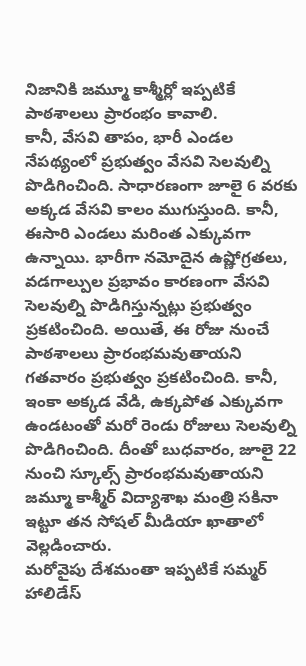నిజానికి జమ్మూ కాశ్మీర్లో ఇప్పటికే పాఠశాలలు ప్రారంభం కావాలి.
కానీ, వేసవి తాపం, భారీ ఎండల నేపథ్యంలో ప్రభుత్వం వేసవి సెలవుల్ని పొడిగించింది. సాధారణంగా జూలై 6 వరకు అక్కడ వేసవి కాలం ముగుస్తుంది. కానీ, ఈసారి ఎండలు మరింత ఎక్కువగా ఉన్నాయి. భారీగా నమోదైన ఉష్ణోగ్రతలు, వడగాల్పుల ప్రభావం కారణంగా వేసవి సెలవుల్ని పొడిగిస్తున్నట్లు ప్రభుత్వం ప్రకటించింది. అయితే, ఈ రోజు నుంచే పాఠశాలలు ప్రారంభమవుతాయని గతవారం ప్రభుత్వం ప్రకటించింది. కానీ, ఇంకా అక్కడ వేడి, ఉక్కపోత ఎక్కువగా ఉండటంతో మరో రెండు రోజులు సెలవుల్ని పొడిగించింది. దీంతో బుధవారం, జూలై 22 నుంచి స్కూల్స్ ప్రారంభమవుతాయని జమ్మూ కాశ్మీర్ విద్యాశాఖ మంత్రి సకినా ఇట్టూ తన సోషల్ మీడియా ఖాతాలో వెల్లడించారు.
మరోవైపు దేశమంతా ఇప్పటికే సమ్మర్ హాలిడేస్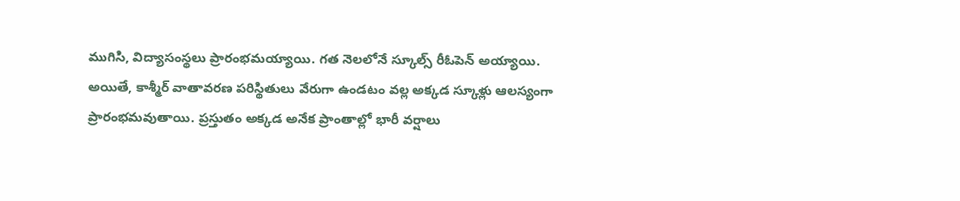ముగిసి, విద్యాసంస్థలు ప్రారంభమయ్యాయి. గత నెలలోనే స్కూల్స్ రీఓపెన్ అయ్యాయి. అయితే, కాశ్మీర్ వాతావరణ పరిస్థితులు వేరుగా ఉండటం వల్ల అక్కడ స్కూళ్లు ఆలస్యంగా ప్రారంభమవుతాయి. ప్రస్తుతం అక్కడ అనేక ప్రాంతాల్లో భారీ వర్షాలు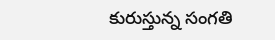కురుస్తున్న సంగతి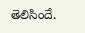తెలిసిందే.